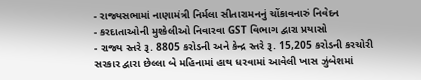- રાજ્યસભામાં નાણામંત્રી નિર્મલા સીતારામનનું ચોંકાવનારું નિવેદન
- કરદાતાઓની મુશ્કેલીઓ નિવારવા GST વિભાગ દ્વારા પ્રયાસો
- રાજ્ય સ્તરે રૂ. 8805 કરોડની અને કેન્દ્ર સ્તરે રૂ. 15,205 કરોડની કરચોરી
સરકાર દ્વારા છેલ્લા બે મહિનામાં હાથ ધરવામાં આવેલી ખાસ ઝુંબેશમાં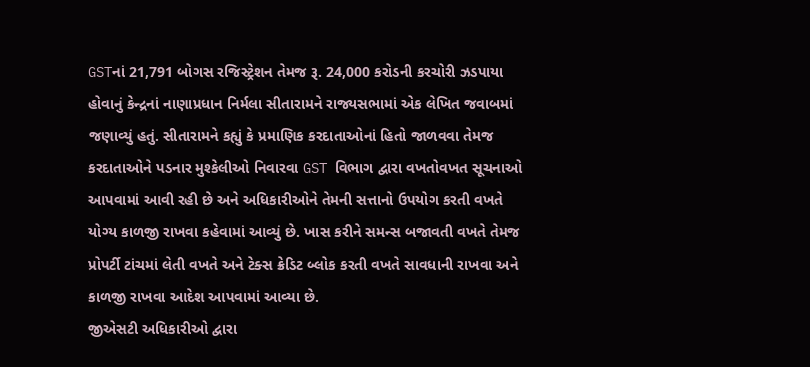GSTનાં 21,791 બોગસ રજિસ્ટ્રેશન તેમજ રૂ. 24,000 કરોડની કરચોરી ઝડપાયા હોવાનું કેન્દ્રનાં નાણાપ્રધાન નિર્મલા સીતારામને રાજ્યસભામાં એક લેખિત જવાબમાં જણાવ્યું હતું. સીતારામને કહ્યું કે પ્રમાણિક કરદાતાઓનાં હિતો જાળવવા તેમજ કરદાતાઓને પડનાર મુશ્કેલીઓ નિવારવા GST વિભાગ દ્વારા વખતોવખત સૂચનાઓ આપવામાં આવી રહી છે અને અધિકારીઓને તેમની સત્તાનો ઉપયોગ કરતી વખતે યોગ્ય કાળજી રાખવા કહેવામાં આવ્યું છે. ખાસ કરીને સમન્સ બજાવતી વખતે તેમજ પ્રોપર્ટી ટાંચમાં લેતી વખતે અને ટેક્સ ક્રેડિટ બ્લોક કરતી વખતે સાવધાની રાખવા અને કાળજી રાખવા આદેશ આપવામાં આવ્યા છે.
જીએસટી અધિકારીઓ દ્વારા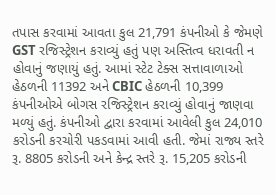તપાસ કરવામાં આવતા કુલ 21,791 કંપનીઓ કે જેમણે GST રજિસ્ટ્રેશન કરાવ્યું હતું પણ અસ્તિત્વ ધરાવતી ન હોવાનું જણાયું હતું. આમાં સ્ટેટ ટેક્સ સત્તાવાળાઓ હેઠળની 11392 અને CBIC હેઠળની 10,399 કંપનીઓએ બોગસ રજિસ્ટ્રેશન કરાવ્યું હોવાનું જાણવા મળ્યું હતું. કંપનીઓ દ્વારા કરવામાં આવેલી કુલ 24,010 કરોડની કરચોરી પકડવામાં આવી હતી. જેમાં રાજ્ય સ્તરે રૂ. 8805 કરોડની અને કેન્દ્ર સ્તરે રૂ. 15,205 કરોડની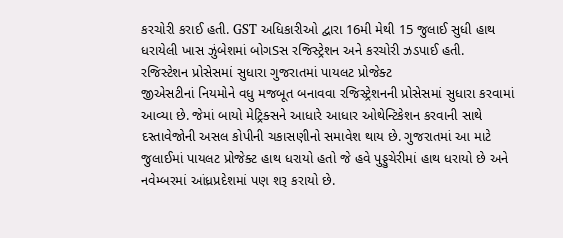કરચોરી કરાઈ હતી. GST અધિકારીઓ દ્વારા 16મી મેથી 15 જુલાઈ સુધી હાથ ધરાયેલી ખાસ ઝુંબેશમાં બોગSસ રજિસ્ટ્રેશન અને કરચોરી ઝડપાઈ હતી.
રજિસ્ટેશન પ્રોસેસમાં સુધારા ગુજરાતમાં પાયલટ પ્રોજેક્ટ
જીએસટીનાં નિયમોને વધુ મજબૂત બનાવવા રજિસ્ટ્રેશનની પ્રોસેસમાં સુધારા કરવામાં આવ્યા છે. જેમાં બાયો મેટ્રિક્સને આધારે આધાર ઓથેન્ટિકેશન કરવાની સાથે દસ્તાવેજોની અસલ કોપીની ચકાસણીનો સમાવેશ થાય છે. ગુજરાતમાં આ માટે જુલાઈમાં પાયલટ પ્રોજેક્ટ હાથ ધરાયો હતો જે હવે પુડ્ડુચેરીમાં હાથ ધરાયો છે અને નવેમ્બરમાં આંધ્રપ્રદેશમાં પણ શરૂ કરાયો છે.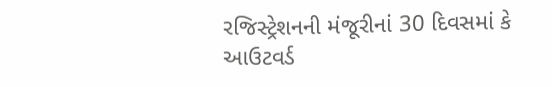રજિસ્ટ્રેશનની મંજૂરીનાં 30 દિવસમાં કે આઉટવર્ડ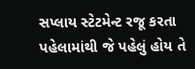સપ્લાય સ્ટેટમેન્ટ રજૂ કરતા પહેલામાંથી જે પહેલું હોય તે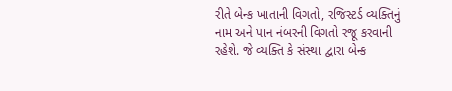રીતે બેન્ક ખાતાની વિગતો, રજિસ્ટર્ડ વ્યક્તિનું નામ અને પાન નંબરની વિગતો રજૂ કરવાની રહેશે. જે વ્યક્તિ કે સંસ્થા દ્વારા બેન્ક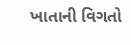ખાતાની વિગતો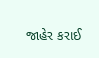જાહેર કરાઈ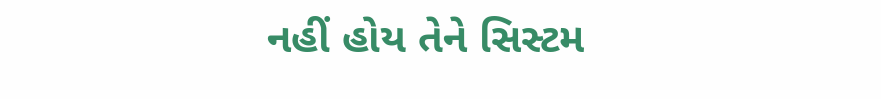નહીં હોય તેને સિસ્ટમ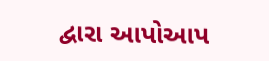દ્વારા આપોઆપ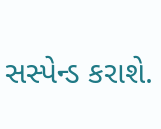સસ્પેન્ડ કરાશે.